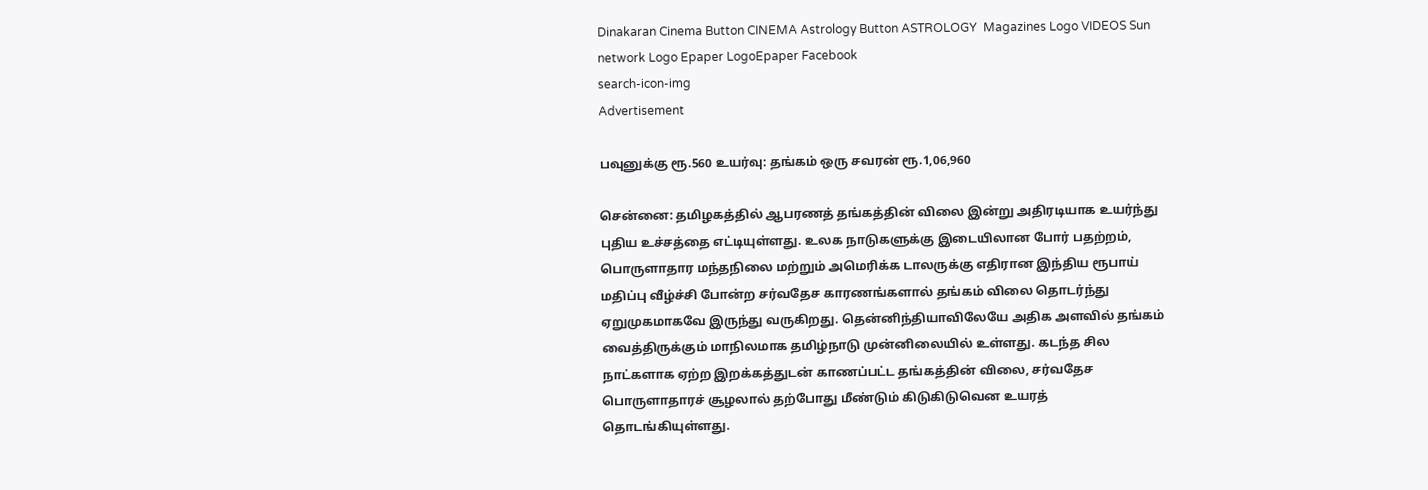Dinakaran Cinema Button CINEMA Astrology Button ASTROLOGY  Magazines Logo VIDEOS Sun network Logo Epaper LogoEpaper Facebook
search-icon-img
Advertisement

பவுனுக்கு ரூ.560 உயர்வு: தங்கம் ஒரு சவரன் ரூ.1,06,960

சென்னை: தமிழகத்தில் ஆபரணத் தங்கத்தின் விலை இன்று அதிரடியாக உயர்ந்து புதிய உச்சத்தை எட்டியுள்ளது. உலக நாடுகளுக்கு இடையிலான போர் பதற்றம், பொருளாதார மந்தநிலை மற்றும் அமெரிக்க டாலருக்கு எதிரான இந்திய ரூபாய் மதிப்பு வீழ்ச்சி போன்ற சர்வதேச காரணங்களால் தங்கம் விலை தொடர்ந்து ஏறுமுகமாகவே இருந்து வருகிறது. தென்னிந்தியாவிலேயே அதிக அளவில் தங்கம் வைத்திருக்கும் மாநிலமாக தமிழ்நாடு முன்னிலையில் உள்ளது. கடந்த சில நாட்களாக ஏற்ற இறக்கத்துடன் காணப்பட்ட தங்கத்தின் விலை, சர்வதேச பொருளாதாரச் சூழலால் தற்போது மீண்டும் கிடுகிடுவென உயரத் தொடங்கியுள்ளது.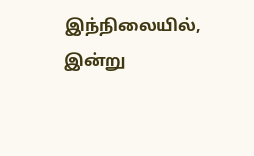இந்நிலையில், இன்று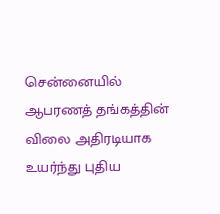சென்னையில் ஆபரணத் தங்கத்தின் விலை அதிரடியாக உயர்ந்து புதிய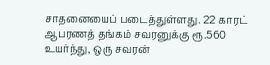சாதனையைப் படைத்துள்ளது. 22 காரட் ஆபரணத் தங்கம் சவரனுக்கு ரூ.560 உயர்ந்து, ஒரு சவரன்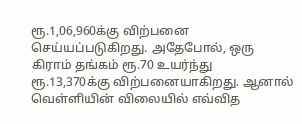ரூ.1,06,960க்கு விற்பனை செய்யப்படுகிறது. அதேபோல், ஒரு கிராம் தங்கம் ரூ.70 உயர்ந்து ரூ.13,370க்கு விற்பனையாகிறது. ஆனால் வெள்ளியின் விலையில் எவ்வித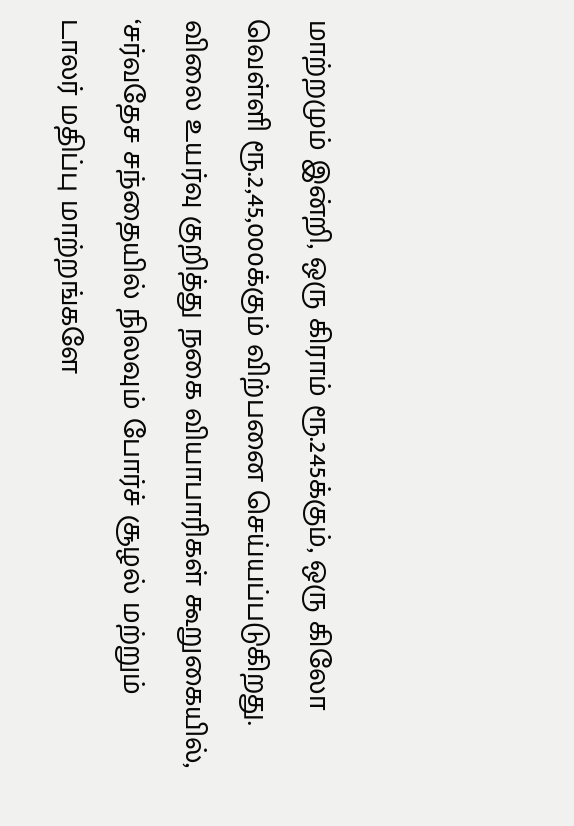மாற்றமும் இன்றி, ஒரு கிராம் ரூ.245க்கும், ஒரு கிலோ வெள்ளி ரூ.2,45,000க்கும் விற்பனை செய்யப்படுகிறது. விலை உயர்வு குறித்து நகை வியாபாரிகள் கூறுகையில், ‘சர்வதேச சந்தையில் நிலவும் போர்ச் சூழல் மற்றும் டாலர் மதிப்பு மாற்றங்களே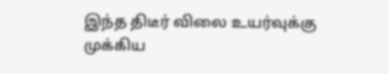இந்த திடீர் விலை உயர்வுக்கு முக்கிய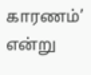காரணம்’ என்று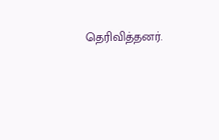தெரிவித்தனர்.